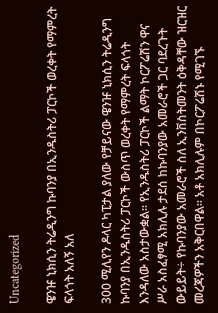Uncategorized

ዌንዡ ኒክሲን ትሬዲንግ ኩባንያ በኢንዱስትሪ ፓርኮች ወረቀት የማምረት ፍላጎት አለኝ አለ

300 ሚሊየን ዶላር ካፒታል ያለው የቻይናው ዌንዡ ኒክሲን ትሬዲንግ ኩባንያ በኢንዱስትሪ ፓርኮች ውስጥ ወረቀት የማምረት ፍላጎት እንዳለው አስታውቋል። የኢንዱስትሪ ፓርኮች ልማት ኮርፖሬሽን ዋና ሥራ አስፈፃሚ አክሊሉ ታደሰ ከኩባንያው አመራሮች ጋር ባደረጉት ውይይት÷ የኩባንያው አመራሮች ስለ ኢንቨስትመንት ዕቅዳቸው ዝርዝር መረጃዎችን አቅርበዋል። አቶ አክሊሉም በኮርፖሬሽኑ የሚገኙ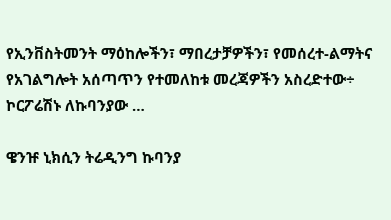የኢንቨስትመንት ማዕከሎችን፣ ማበረታቻዎችን፣ የመሰረተ-ልማትና የአገልግሎት አሰጣጥን የተመለከቱ መረጃዎችን አስረድተው÷ ኮርፖሬሽኑ ለኩባንያው …

ዌንዡ ኒክሲን ትሬዲንግ ኩባንያ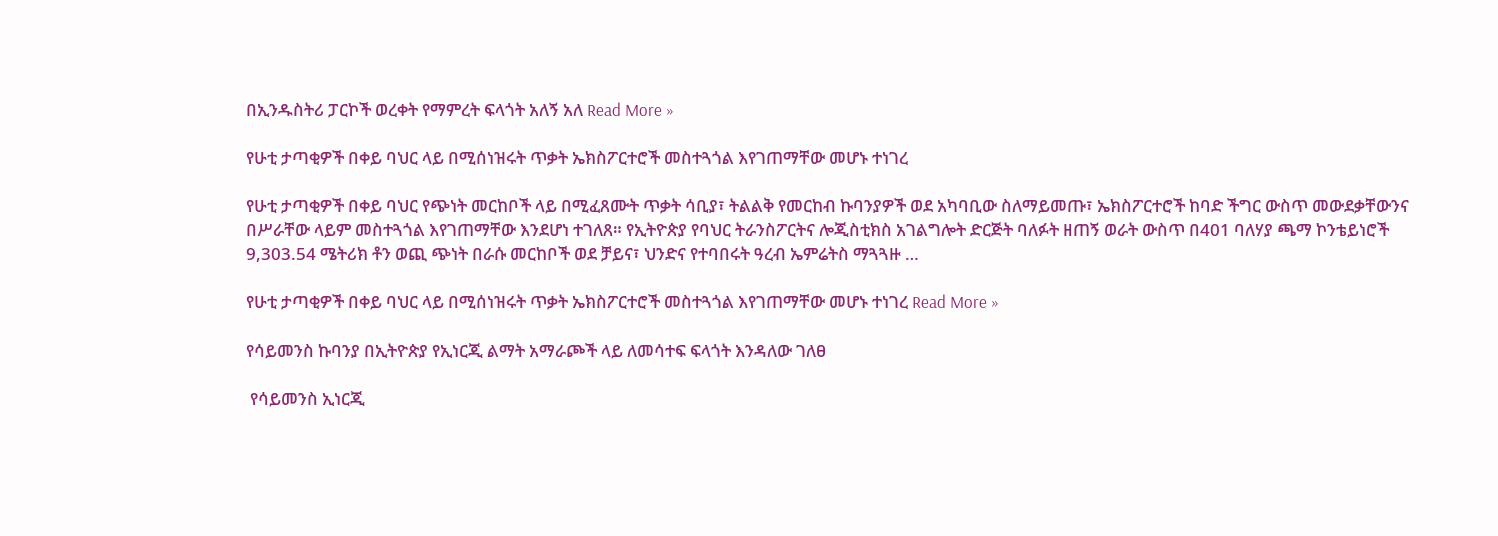በኢንዱስትሪ ፓርኮች ወረቀት የማምረት ፍላጎት አለኝ አለ Read More »

የሁቲ ታጣቂዎች በቀይ ባህር ላይ በሚሰነዝሩት ጥቃት ኤክስፖርተሮች መስተጓጎል እየገጠማቸው መሆኑ ተነገረ

የሁቲ ታጣቂዎች በቀይ ባህር የጭነት መርከቦች ላይ በሚፈጸሙት ጥቃት ሳቢያ፣ ትልልቅ የመርከብ ኩባንያዎች ወደ አካባቢው ስለማይመጡ፣ ኤክስፖርተሮች ከባድ ችግር ውስጥ መውደቃቸውንና በሥራቸው ላይም መስተጓጎል እየገጠማቸው እንደሆነ ተገለጸ። የኢትዮጵያ የባህር ትራንስፖርትና ሎጂስቲክስ አገልግሎት ድርጅት ባለፉት ዘጠኝ ወራት ውስጥ በ401 ባለሃያ ጫማ ኮንቴይነሮች 9,303.54 ሜትሪክ ቶን ወጪ ጭነት በራሱ መርከቦች ወደ ቻይና፣ ህንድና የተባበሩት ዓረብ ኤምሬትስ ማጓጓዙ …

የሁቲ ታጣቂዎች በቀይ ባህር ላይ በሚሰነዝሩት ጥቃት ኤክስፖርተሮች መስተጓጎል እየገጠማቸው መሆኑ ተነገረ Read More »

የሳይመንስ ኩባንያ በኢትዮጵያ የኢነርጂ ልማት አማራጮች ላይ ለመሳተፍ ፍላጎት እንዳለው ገለፀ

 የሳይመንስ ኢነርጂ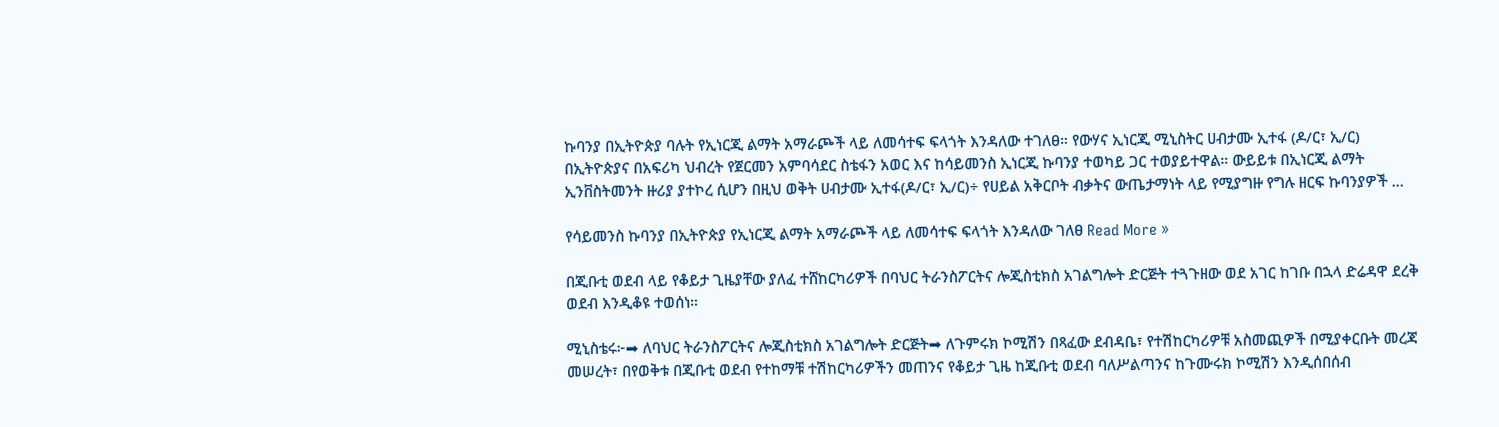ኩባንያ በኢትዮጵያ ባሉት የኢነርጂ ልማት አማራጮች ላይ ለመሳተፍ ፍላጎት እንዳለው ተገለፀ። የውሃና ኢነርጂ ሚኒስትር ሀብታሙ ኢተፋ (ዶ/ር፣ ኢ/ር) በኢትዮጵያና በአፍሪካ ህብረት የጀርመን አምባሳደር ስቴፋን አወር እና ከሳይመንስ ኢነርጂ ኩባንያ ተወካይ ጋር ተወያይተዋል። ውይይቱ በኢነርጂ ልማት ኢንቨስትመንት ዙሪያ ያተኮረ ሲሆን በዚህ ወቅት ሀብታሙ ኢተፋ(ዶ/ር፣ ኢ/ር)÷ የሀይል አቅርቦት ብቃትና ውጤታማነት ላይ የሚያግዙ የግሉ ዘርፍ ኩባንያዎች …

የሳይመንስ ኩባንያ በኢትዮጵያ የኢነርጂ ልማት አማራጮች ላይ ለመሳተፍ ፍላጎት እንዳለው ገለፀ Read More »

በጂቡቲ ወደብ ላይ የቆይታ ጊዜያቸው ያለፈ ተሸከርካሪዎች በባህር ትራንስፖርትና ሎጂስቲክስ አገልግሎት ድርጅት ተጓጉዘው ወደ አገር ከገቡ በኋላ ድሬዳዋ ደረቅ ወደብ እንዲቆዩ ተወሰነ።

ሚኒስቴሩ፦➡ ለባህር ትራንስፖርትና ሎጂስቲክስ አገልግሎት ድርጅት➡ ለጉምሩክ ኮሚሽን በጻፈው ደብዳቤ፣ የተሽከርካሪዎቹ አስመጪዎች በሚያቀርቡት መረጃ መሠረት፣ በየወቅቱ በጂቡቲ ወደብ የተከማቹ ተሽከርካሪዎችን መጠንና የቆይታ ጊዜ ከጂቡቲ ወደብ ባለሥልጣንና ከጉሙሩክ ኮሚሽን እንዲሰበሰብ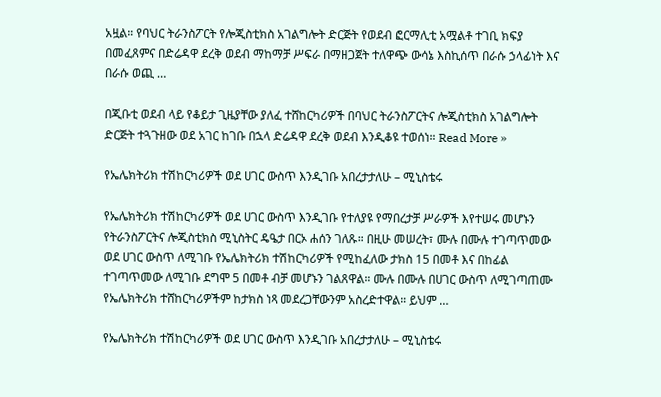አዟል። የባህር ትራንስፖርት የሎጂስቲክስ አገልግሎት ድርጅት የወደብ ፎርማሊቲ አሟልቶ ተገቢ ክፍያ በመፈጸምና በድሬዳዋ ደረቅ ወደብ ማከማቻ ሥፍራ በማዘጋጀት ተለዋጭ ውሳኔ እስኪሰጥ በራሱ ኃላፊነት እና በራሱ ወጪ …

በጂቡቲ ወደብ ላይ የቆይታ ጊዜያቸው ያለፈ ተሸከርካሪዎች በባህር ትራንስፖርትና ሎጂስቲክስ አገልግሎት ድርጅት ተጓጉዘው ወደ አገር ከገቡ በኋላ ድሬዳዋ ደረቅ ወደብ እንዲቆዩ ተወሰነ። Read More »

የኤሌክትሪክ ተሽከርካሪዎች ወደ ሀገር ውስጥ እንዲገቡ አበረታታለሁ – ሚኒስቴሩ

የኤሌክትሪክ ተሽከርካሪዎች ወደ ሀገር ውስጥ እንዲገቡ የተለያዩ የማበረታቻ ሥራዎች እየተሠሩ መሆኑን የትራንስፖርትና ሎጂስቲክስ ሚኒስትር ዴዔታ በርኦ ሐሰን ገለጹ። በዚሁ መሠረት፣ ሙሉ በሙሉ ተገጣጥመው ወደ ሀገር ውስጥ ለሚገቡ የኤሌክትሪክ ተሽከርካሪዎች የሚከፈለው ታክስ 15 በመቶ እና በከፊል ተገጣጥመው ለሚገቡ ደግሞ 5 በመቶ ብቻ መሆኑን ገልጸዋል። ሙሉ በሙሉ በሀገር ውስጥ ለሚገጣጠሙ የኤሌክትሪክ ተሸከርካሪዎችም ከታክስ ነጻ መደረጋቸውንም አስረድተዋል። ይህም …

የኤሌክትሪክ ተሽከርካሪዎች ወደ ሀገር ውስጥ እንዲገቡ አበረታታለሁ – ሚኒስቴሩ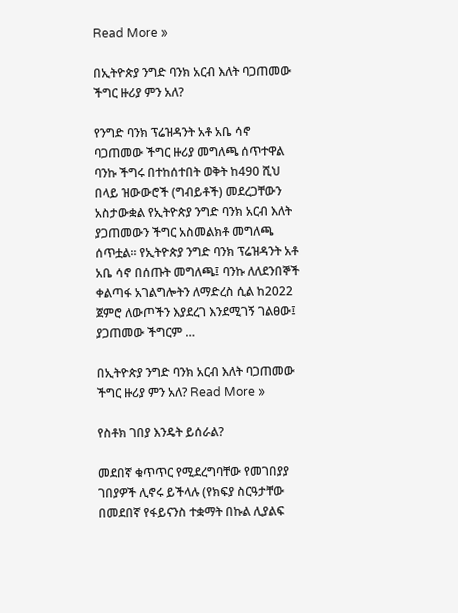Read More »

በኢትዮጵያ ንግድ ባንክ አርብ እለት ባጋጠመው ችግር ዙሪያ ምን አለ?

የንግድ ባንክ ፕሬዝዳንት አቶ አቤ ሳኖ ባጋጠመው ችግር ዙሪያ መግለጫ ሰጥተዋል ባንኩ ችግሩ በተከሰተበት ወቅት ከ490 ሺህ በላይ ዝውውሮች (ግብይቶች) መደረጋቸውን አስታውቋል የኢትዮጵያ ንግድ ባንክ አርብ እለት ያጋጠመውን ችግር አስመልክቶ መግለጫ ሰጥቷል። የኢትዮጵያ ንግድ ባንክ ፕሬዝዳንት አቶ አቤ ሳኖ በሰጡት መግለጫ፤ ባንኩ ለለደንበኞች ቀልጣፋ አገልግሎትን ለማድረስ ሲል ከ2022 ጀምሮ ለውጦችን እያደረገ እንደሚገኝ ገልፀው፤ ያጋጠመው ችግርም …

በኢትዮጵያ ንግድ ባንክ አርብ እለት ባጋጠመው ችግር ዙሪያ ምን አለ? Read More »

የስቶክ ገበያ እንዴት ይሰራል?

መደበኛ ቁጥጥር የሚደረግባቸው የመገበያያ ገበያዎች ሊኖሩ ይችላሉ (የክፍያ ስርዓታቸው በመደበኛ የፋይናንስ ተቋማት በኩል ሊያልፍ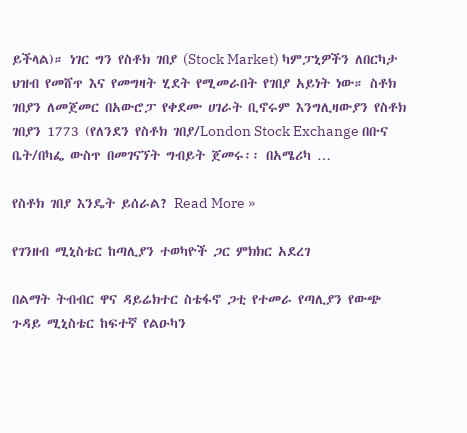ይችላል)። ነገር ግን የስቶክ ገበያ (Stock Market) ካምፓኒዎችን ለበርካታ ህዝብ የመሸጥ እና የመግዛት ሂደት የሚመራበት የገበያ አይነት ነው። ስቶክ ገበያን ለመጀመር በአውሮፓ የቀደሙ ሀገራት ቢኖሩም እንግሊዛውያን የስቶክ ገበያን 1773 (የለንደን የስቶክ ገበያ/London Stock Exchange በቡና ቤት/በካፌ ውስጥ በመገናኘት ግብይት ጀመሩ፡፡ በአሜሪካ …

የስቶክ ገበያ እንዴት ይሰራል? Read More »

የገንዘብ ሚኒስቴር ከጣሊያን ተወካዮች ጋር ምክክር አደረገ

በልማት ትብብር ዋና ዳይሬክተር ስቴፋኖ ጋቲ የተመራ የጣሊያን የውጭ ጉዳይ ሚኒስቴር ከፍተኛ የልዑካን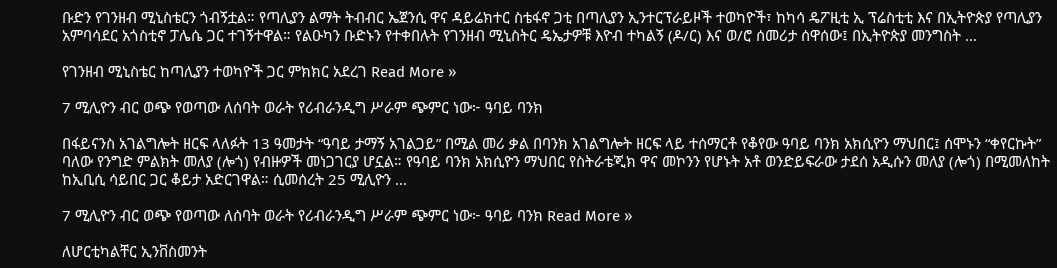ቡድን የገንዘብ ሚኒስቴርን ጎብኝቷል። የጣሊያን ልማት ትብብር ኤጀንሲ ዋና ዳይሬክተር ስቴፋኖ ጋቲ በጣሊያን ኢንተርፕራይዞች ተወካዮች፣ ከካሳ ዴፖዚቲ ኢ ፕሬስቲቲ እና በኢትዮጵያ የጣሊያን አምባሳደር አጎስቲኖ ፓሌሴ ጋር ተገኝተዋል። የልዑካን ቡድኑን የተቀበሉት የገንዘብ ሚኒስትር ዴኤታዎቹ እዮብ ተካልኝ (ዶ/ር) እና ወ/ሮ ሰመሪታ ሰዋሰው፤ በኢትዮጵያ መንግስት …

የገንዘብ ሚኒስቴር ከጣሊያን ተወካዮች ጋር ምክክር አደረገ Read More »

7 ሚሊዮን ብር ወጭ የወጣው ለሰባት ወራት የሪብራንዲግ ሥራም ጭምር ነው፦ ዓባይ ባንክ

በፋይናንስ አገልግሎት ዘርፍ ላለፉት 13 ዓመታት “ዓባይ ታማኝ አገልጋይ” በሚል መሪ ቃል በባንክ አገልግሎት ዘርፍ ላይ ተሰማርቶ የቆየው ዓባይ ባንክ አክሲዮን ማህበር፤ ሰሞኑን “ቀየርኩት” ባለው የንግድ ምልክት መለያ (ሎጎ) የብዙዎች መነጋገርያ ሆኗል። የዓባይ ባንክ አክሲዮን ማህበር የስትራቴጂክ ዋና መኮንን የሆኑት አቶ ወንድይፍራው ታደሰ አዲሱን መለያ (ሎጎ) በሚመለከት ከኢቢሲ ሳይበር ጋር ቆይታ አድርገዋል። ሲመሰረት 25 ሚሊዮን …

7 ሚሊዮን ብር ወጭ የወጣው ለሰባት ወራት የሪብራንዲግ ሥራም ጭምር ነው፦ ዓባይ ባንክ Read More »

ለሆርቲካልቸር ኢንቨስመንት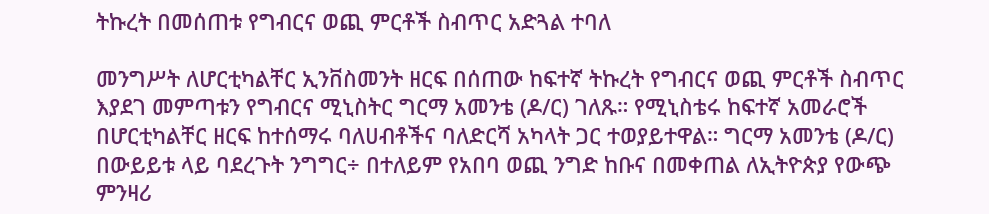ትኩረት በመሰጠቱ የግብርና ወጪ ምርቶች ስብጥር አድጓል ተባለ

መንግሥት ለሆርቲካልቸር ኢንቨስመንት ዘርፍ በሰጠው ከፍተኛ ትኩረት የግብርና ወጪ ምርቶች ስብጥር እያደገ መምጣቱን የግብርና ሚኒስትር ግርማ አመንቴ (ዶ/ር) ገለጹ። የሚኒስቴሩ ከፍተኛ አመራሮች በሆርቲካልቸር ዘርፍ ከተሰማሩ ባለሀብቶችና ባለድርሻ አካላት ጋር ተወያይተዋል። ግርማ አመንቴ (ዶ/ር) በውይይቱ ላይ ባደረጉት ንግግር÷ በተለይም የአበባ ወጪ ንግድ ከቡና በመቀጠል ለኢትዮጵያ የውጭ ምንዛሪ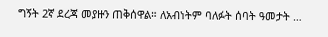ግኝት 2ኛ ደረጃ መያዙን ጠቅሰዋል። ለአብነትም ባለፉት ሰባት ዓመታት …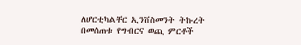ለሆርቲካልቸር ኢንቨስመንት ትኩረት በመሰጠቱ የግብርና ወጪ ምርቶች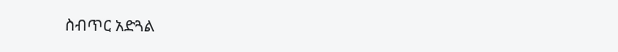ስብጥር አድጓል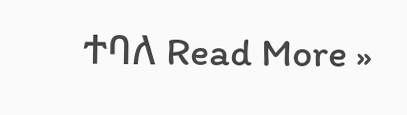ተባለ Read More »